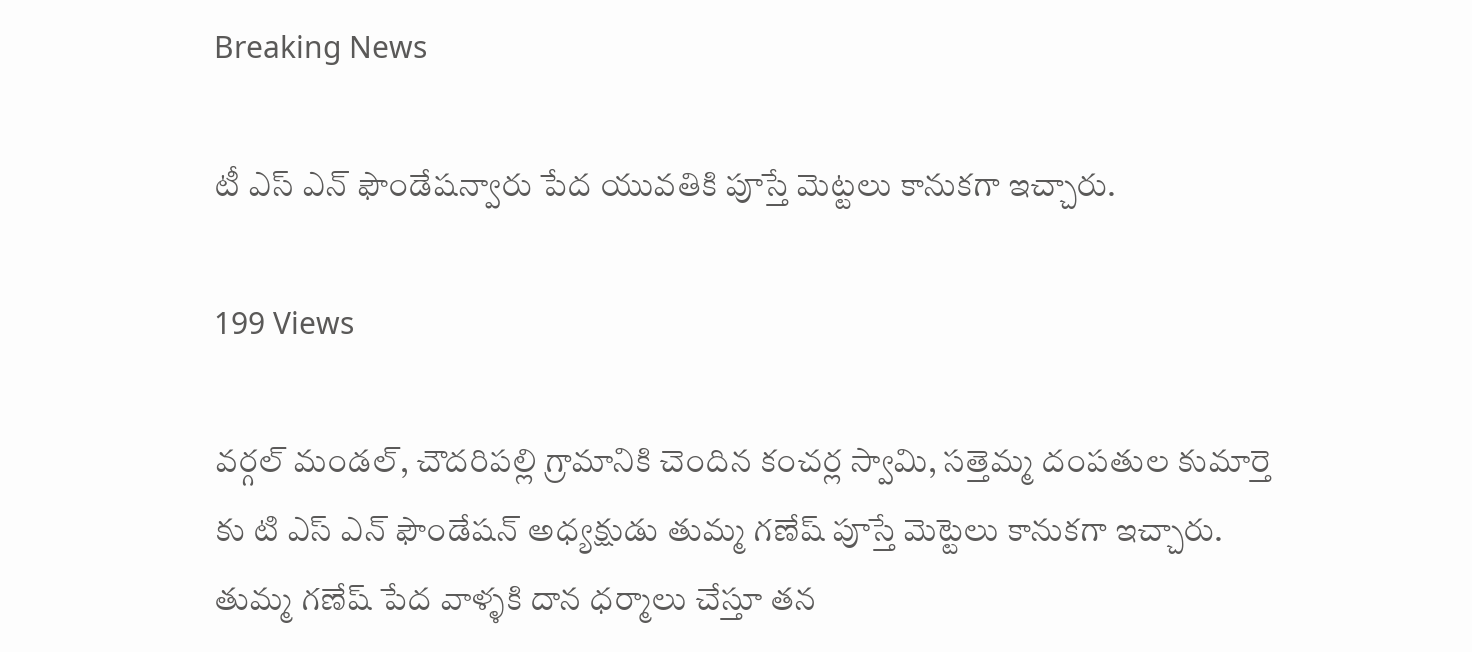Breaking News

టీ ఎస్ ఎన్ ఫౌండేషన్వారు పేద యువతికి పూస్తే మెట్టలు కానుకగా ఇచ్చారు.

199 Views

వర్గల్ మండల్, చౌదరిపల్లి గ్రామానికి చెందిన కంచర్ల స్వామి, సత్తెమ్మ దంపతుల కుమార్తె కు టి ఎస్ ఎన్ ఫౌండేషన్ అధ్యక్షుడు తుమ్మ గణేష్ పూస్తే మెట్టెలు కానుకగా ఇచ్చారు. తుమ్మ గణేష్ పేద వాళ్ళకి దాన ధర్మాలు చేస్తూ తన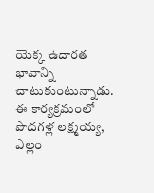యెక్క ఉదారత భావాన్ని చాటుకుంటున్నాడు. ఈ కార్యక్రమంలో పొదగళ్ల లక్ష్మయ్య, ఎల్లం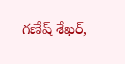గణేష్ శేఖర్,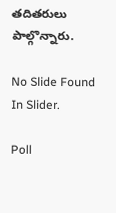తదితరులు పాల్గొన్నారు.

No Slide Found In Slider.

Poll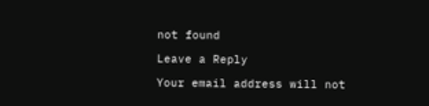not found

Leave a Reply

Your email address will not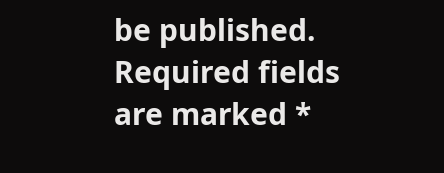be published. Required fields are marked *